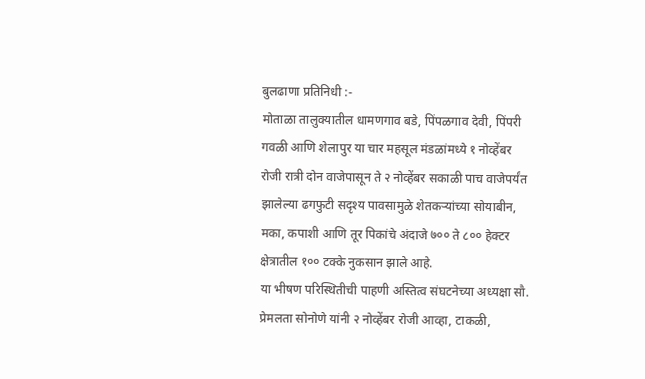बुलढाणा प्रतिनिधी :-
मोताळा तालुक्यातील धामणगाव बडे, पिंपळगाव देवी, पिंपरी गवळी आणि शेलापुर या चार महसूल मंडळांमध्ये १ नोव्हेंबर रोजी रात्री दोन वाजेपासून ते २ नोव्हेंबर सकाळी पाच वाजेपर्यंत झालेल्या ढगफुटी सदृश्य पावसामुळे शेतकऱ्यांच्या सोयाबीन, मका, कपाशी आणि तूर पिकांचे अंदाजे ७०० ते ८०० हेक्टर क्षेत्रातील १०० टक्के नुकसान झाले आहे.
या भीषण परिस्थितीची पाहणी अस्तित्व संघटनेच्या अध्यक्षा सौ. प्रेमलता सोनोणे यांनी २ नोव्हेंबर रोजी आव्हा, टाकळी,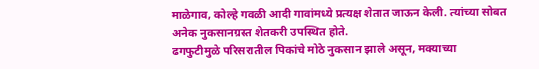माळेगाव, कोल्हे गवळी आदी गावांमध्ये प्रत्यक्ष शेतात जाऊन केली. त्यांच्या सोबत अनेक नुकसानग्रस्त शेतकरी उपस्थित होते.
ढगफुटीमुळे परिसरातील पिकांचे मोठे नुकसान झाले असून, मक्याच्या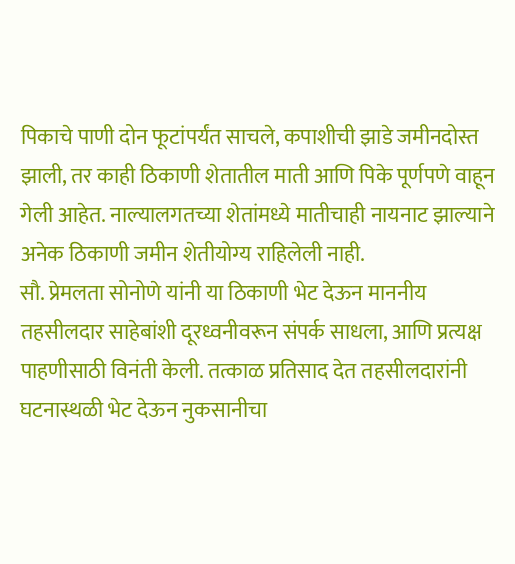पिकाचे पाणी दोन फूटांपर्यंत साचले, कपाशीची झाडे जमीनदोस्त झाली, तर काही ठिकाणी शेतातील माती आणि पिके पूर्णपणे वाहून गेली आहेत. नाल्यालगतच्या शेतांमध्ये मातीचाही नायनाट झाल्याने अनेक ठिकाणी जमीन शेतीयोग्य राहिलेली नाही.
सौ. प्रेमलता सोनोणे यांनी या ठिकाणी भेट देऊन माननीय तहसीलदार साहेबांशी दूरध्वनीवरून संपर्क साधला, आणि प्रत्यक्ष पाहणीसाठी विनंती केली. तत्काळ प्रतिसाद देत तहसीलदारांनी घटनास्थळी भेट देऊन नुकसानीचा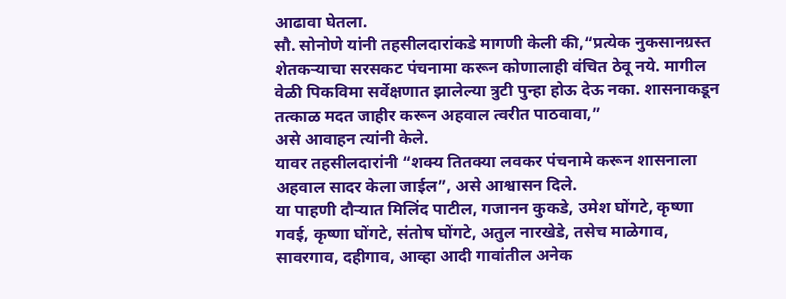आढावा घेतला.
सौ. सोनोणे यांनी तहसीलदारांकडे मागणी केली की,“प्रत्येक नुकसानग्रस्त शेतकऱ्याचा सरसकट पंचनामा करून कोणालाही वंचित ठेवू नये. मागील वेळी पिकविमा सर्वेक्षणात झालेल्या त्रुटी पुन्हा होऊ देऊ नका. शासनाकडून तत्काळ मदत जाहीर करून अहवाल त्वरीत पाठवावा,”
असे आवाहन त्यांनी केले.
यावर तहसीलदारांनी “शक्य तितक्या लवकर पंचनामे करून शासनाला अहवाल सादर केला जाईल”, असे आश्वासन दिले.
या पाहणी दौऱ्यात मिलिंद पाटील, गजानन कुकडे, उमेश घोंगटे, कृष्णा गवई, कृष्णा घोंगटे, संतोष घोंगटे, अतुल नारखेडे, तसेच माळेगाव, सावरगाव, दहीगाव, आव्हा आदी गावांतील अनेक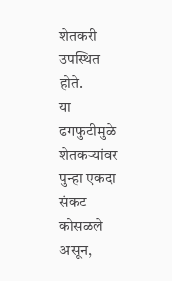शेतकरी उपस्थित होते.
या ढगफुटीमुळे शेतकऱ्यांवर पुन्हा एकदा संकट कोसळले असून,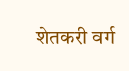शेतकरी वर्ग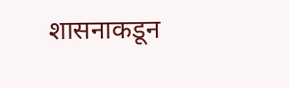शासनाकडून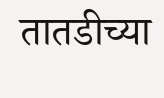तातडीच्या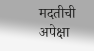मदतीची अपेक्षा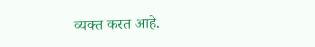व्यक्त करत आहे.